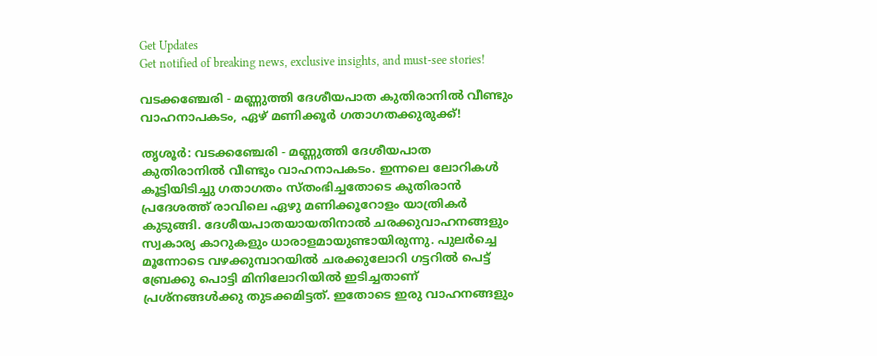Get Updates
Get notified of breaking news, exclusive insights, and must-see stories!

വടക്കഞ്ചേരി - മണ്ണുത്തി ദേശീയപാത കുതിരാനില്‍ വീണ്ടും വാഹനാപകടം, ഏഴ് മണിക്കൂര്‍ ഗതാഗതക്കുരുക്ക്!

തൃശൂര്‍: വടക്കഞ്ചേരി - മണ്ണുത്തി ദേശീയപാത കുതിരാനില്‍ വീണ്ടും വാഹനാപകടം. ഇന്നലെ ലോറികള്‍ കൂട്ടിയിടിച്ചു ഗതാഗതം സ്തംഭിച്ചതോടെ കുതിരാന്‍ പ്രദേശത്ത് രാവിലെ ഏഴു മണിക്കൂറോളം യാത്രികര്‍ കുടുങ്ങി. ദേശീയപാതയായതിനാല്‍ ചരക്കുവാഹനങ്ങളും സ്വകാര്യ കാറുകളും ധാരാളമായുണ്ടായിരുന്നു. പുലര്‍ച്ചെ മൂന്നോടെ വഴക്കുമ്പാറയില്‍ ചരക്കുലോറി ഗട്ടറില്‍ പെട്ട് ബ്രേക്കു പൊട്ടി മിനിലോറിയില്‍ ഇടിച്ചതാണ് പ്രശ്‌നങ്ങള്‍ക്കു തുടക്കമിട്ടത്. ഇതോടെ ഇരു വാഹനങ്ങളും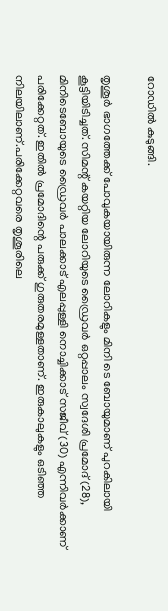റോഡില്‍ കുടുങ്ങി.

തൃശൂര്‍ ഭാഗത്തേക്ക് പോവുകയായിരുന്ന ലോറികളും മിനി ടെ ബോയുമാണ് പുറകിലായി കൂട്ടിയിടിച്ചത്. സിമന്റ് കയറ്റിയ ലോറിയുടെ ഡ്രൈവര്‍ ഒറ്റപ്പാലം സ്വദേശി പ്രമോദ് (28), മിനിടെബോയുടെ ഡ്രൈവര്‍ പാലക്കാട് എലപ്പുള്ളി നൊച്ചിക്കാട് സജീവ് (30) എന്നിവര്‍ക്കാണ് പരിക്കേറ്റത്. ഇതില്‍ പ്രമോദിന്റെ പരുക്ക് ഗുരുതരമുള്ളതാണ്. ഇരുകാലുകളും ഒടിഞ്ഞ നിലയിലാണ്.പരിക്കേറ്റവരെ തൃശൂരിലെ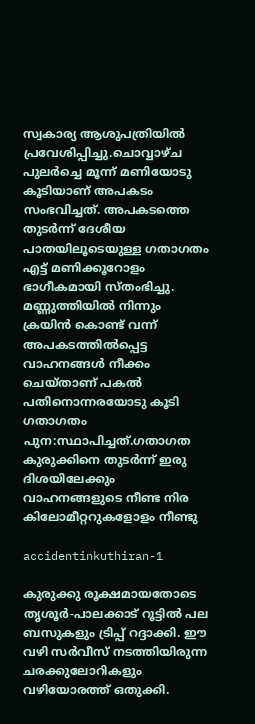സ്വകാര്യ ആശുപത്രിയില്‍ പ്രവേശിപ്പിച്ചു.ചൊവ്വാഴ്ച പുലര്‍ച്ചെ മൂന്ന് മണിയോടു കൂടിയാണ് അപകടം സംഭവിച്ചത്. അപകടത്തെ തുടര്‍ന്ന് ദേശീയ പാതയിലൂടെയുള്ള ഗതാഗതം എട്ട് മണിക്കൂറോളം ഭാഗീകമായി സ്തംഭിച്ചു. മണ്ണുത്തിയില്‍ നിന്നും ക്രയിന്‍ കൊണ്ട് വന്ന് അപകടത്തില്‍പ്പെട്ട വാഹനങ്ങള്‍ നീക്കം ചെയ്താണ് പകല്‍ പതിനൊന്നരയോടു കൂടി ഗതാഗതം പുന:സ്ഥാപിച്ചത്.ഗതാഗത കുരുക്കിനെ തുടര്‍ന്ന് ഇരു ദിശയിലേക്കും വാഹനങ്ങളുടെ നീണ്ട നിര കിലോമീറ്ററുകളോളം നീണ്ടു

accidentinkuthiran-1

കുരുക്കു രൂക്ഷമായതോടെ തൃശൂര്‍-പാലക്കാട് റൂട്ടില്‍ പല ബസുകളും ട്രിപ്പ് റദ്ദാക്കി. ഈ വഴി സര്‍വീസ് നടത്തിയിരുന്ന ചരക്കുലോറികളും വഴിയോരത്ത് ഒതുക്കി.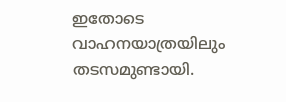ഇതോടെ വാഹനയാത്രയിലും തടസമുണ്ടായി.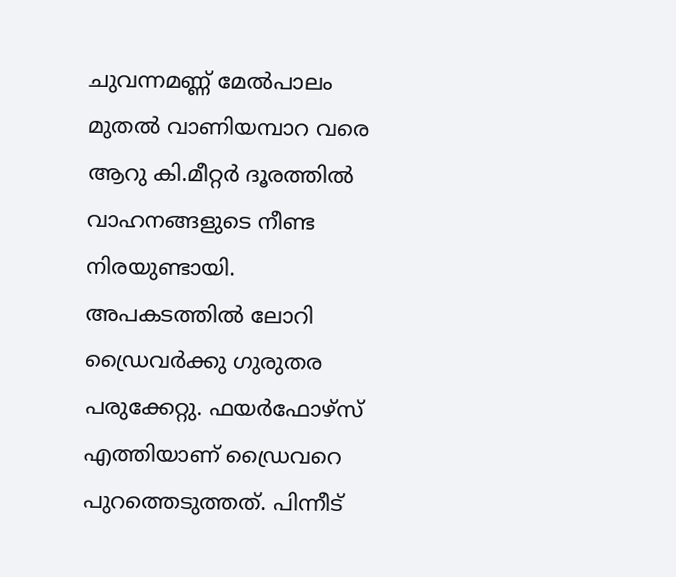ചുവന്നമണ്ണ് മേല്‍പാലം മുതല്‍ വാണിയമ്പാറ വരെ ആറു കി.മീറ്റര്‍ ദൂരത്തില്‍ വാഹനങ്ങളുടെ നീണ്ട നിരയുണ്ടായി. അപകടത്തില്‍ ലോറി ഡ്രൈവര്‍ക്കു ഗുരുതര പരുക്കേറ്റു. ഫയര്‍ഫോഴ്‌സ് എത്തിയാണ് ഡ്രൈവറെ പുറത്തെടുത്തത്. പിന്നീട്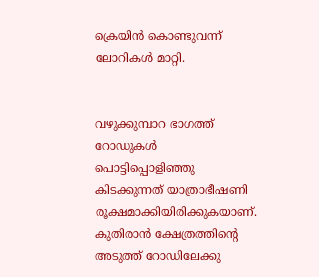ക്രെയിന്‍ കൊണ്ടുവന്ന് ലോറികള്‍ മാറ്റി.


വഴുക്കുമ്പാറ ഭാഗത്ത് റോഡുകള്‍ പൊട്ടിപ്പൊളിഞ്ഞു കിടക്കുന്നത് യാത്രാഭീഷണി രൂക്ഷമാക്കിയിരിക്കുകയാണ്. കുതിരാന്‍ ക്ഷേത്രത്തിന്റെ അടുത്ത് റോഡിലേക്കു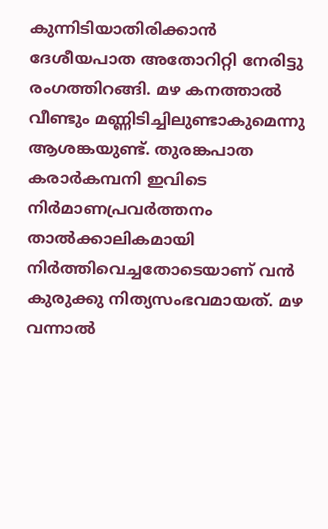കുന്നിടിയാതിരിക്കാന്‍ ദേശീയപാത അതോറിറ്റി നേരിട്ടു രംഗത്തിറങ്ങി. മഴ കനത്താല്‍ വീണ്ടും മണ്ണിടിച്ചിലുണ്ടാകുമെന്നു ആശങ്കയുണ്ട്. തുരങ്കപാത കരാര്‍കമ്പനി ഇവിടെ നിര്‍മാണപ്രവര്‍ത്തനം താല്‍ക്കാലികമായി നിര്‍ത്തിവെച്ചതോടെയാണ് വന്‍ കുരുക്കു നിത്യസംഭവമായത്. മഴ വന്നാല്‍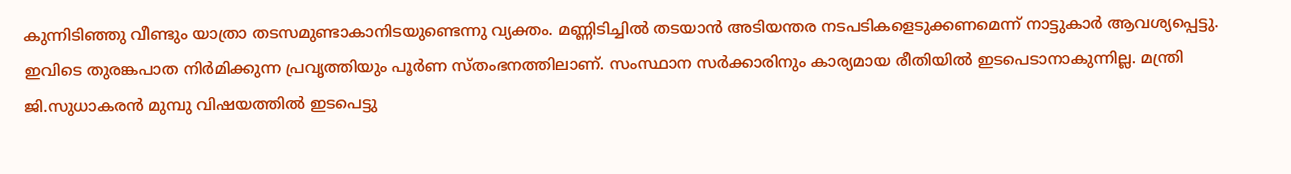കുന്നിടിഞ്ഞു വീണ്ടും യാത്രാ തടസമുണ്ടാകാനിടയുണ്ടെന്നു വ്യക്തം. മണ്ണിടിച്ചില്‍ തടയാന്‍ അടിയന്തര നടപടികളെടുക്കണമെന്ന് നാട്ടുകാര്‍ ആവശ്യപ്പെട്ടു. ഇവിടെ തുരങ്കപാത നിര്‍മിക്കുന്ന പ്രവൃത്തിയും പൂര്‍ണ സ്തംഭനത്തിലാണ്. സംസ്ഥാന സര്‍ക്കാരിനും കാര്യമായ രീതിയില്‍ ഇടപെടാനാകുന്നില്ല. മന്ത്രി ജി.സുധാകരന്‍ മുമ്പു വിഷയത്തില്‍ ഇടപെട്ടു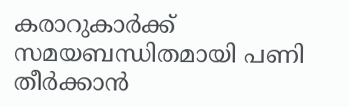കരാറുകാര്‍ക്ക് സമയബന്ധിതമായി പണി തീര്‍ക്കാന്‍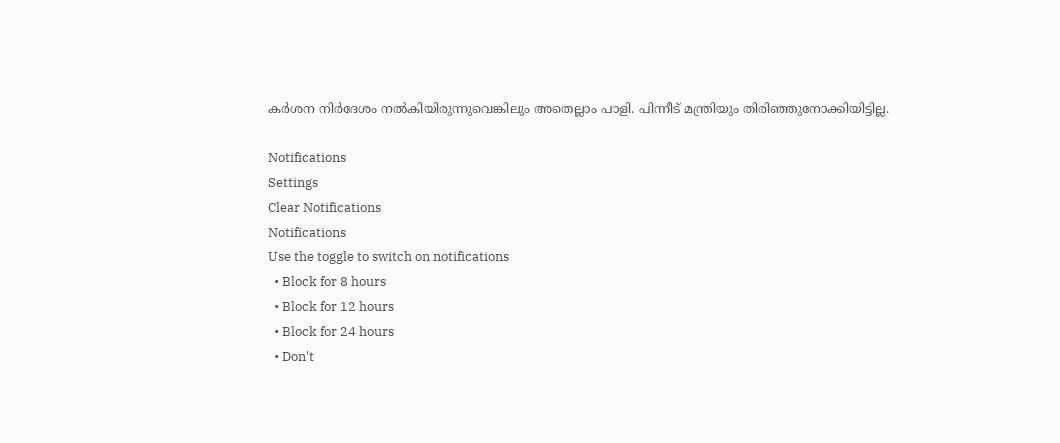കര്‍ശന നിര്‍ദേശം നല്‍കിയിരുന്നുവെങ്കിലും അതെല്ലാം പാളി. പിന്നീട് മന്ത്രിയും തിരിഞ്ഞുനോക്കിയിട്ടില്ല.

Notifications
Settings
Clear Notifications
Notifications
Use the toggle to switch on notifications
  • Block for 8 hours
  • Block for 12 hours
  • Block for 24 hours
  • Don't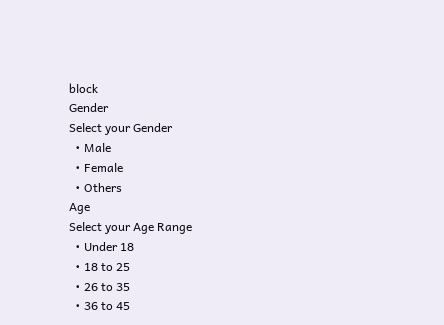block
Gender
Select your Gender
  • Male
  • Female
  • Others
Age
Select your Age Range
  • Under 18
  • 18 to 25
  • 26 to 35
  • 36 to 45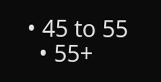• 45 to 55
  • 55+